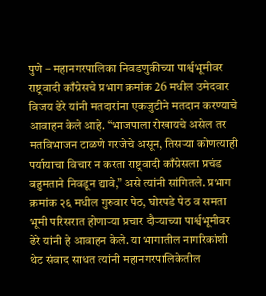पुणे – महानगरपालिका निवडणुकीच्या पार्श्वभूमीवर राष्ट्रवादी काँग्रेसचे प्रभाग क्रमांक 26 मधील उमेदवार विजय ढेरे यांनी मतदारांना एकजुटीने मतदान करण्याचे आवाहन केले आहे. “भाजपाला रोखायचे असेल तर मतविभाजन टाळणे गरजेचे असून, तिसऱ्या कोणत्याही पर्यायाचा विचार न करता राष्ट्रवादी काँग्रेसला प्रचंड बहुमताने निवडून द्यावे,” असे त्यांनी सांगितले. प्रभाग क्रमांक २६ मधील गुरुवार पेठ, घोरपडे पेठ व समता भूमी परिसरात होणाऱ्या प्रचार दौऱ्याच्या पार्श्वभूमीवर ढेरे यांनी हे आवाहन केले. या भागातील नागरिकांशी थेट संवाद साधत त्यांनी महानगरपालिकेतील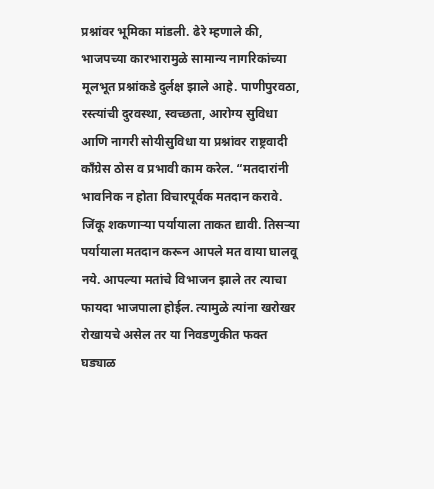प्रश्नांवर भूमिका मांडली. ढेरे म्हणाले की, भाजपच्या कारभारामुळे सामान्य नागरिकांच्या मूलभूत प्रश्नांकडे दुर्लक्ष झाले आहे. पाणीपुरवठा, रस्त्यांची दुरवस्था, स्वच्छता, आरोग्य सुविधा आणि नागरी सोयीसुविधा या प्रश्नांवर राष्ट्रवादी काँग्रेस ठोस व प्रभावी काम करेल. “मतदारांनी भावनिक न होता विचारपूर्वक मतदान करावे. जिंकू शकणाऱ्या पर्यायाला ताकत द्यावी. तिसऱ्या पर्यायाला मतदान करून आपले मत वाया घालवू नये. आपल्या मतांचे विभाजन झाले तर त्याचा फायदा भाजपाला होईल. त्यामुळे त्यांना खरोखर रोखायचे असेल तर या निवडणुकीत फक्त घड्याळ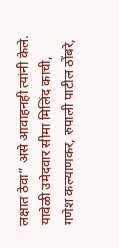लक्षात ठेवा” असे आवाहनही त्यांनी केले. यावेळी उमेदवार सीमा मिलिंद काची, गणेश कल्याणकर, रुपाली पाटील ठोंबरे,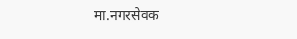मा.नगरसेवक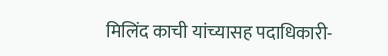मिलिंद काची यांच्यासह पदाधिकारी-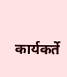कार्यकर्ते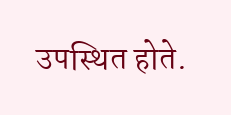उपस्थित होते.